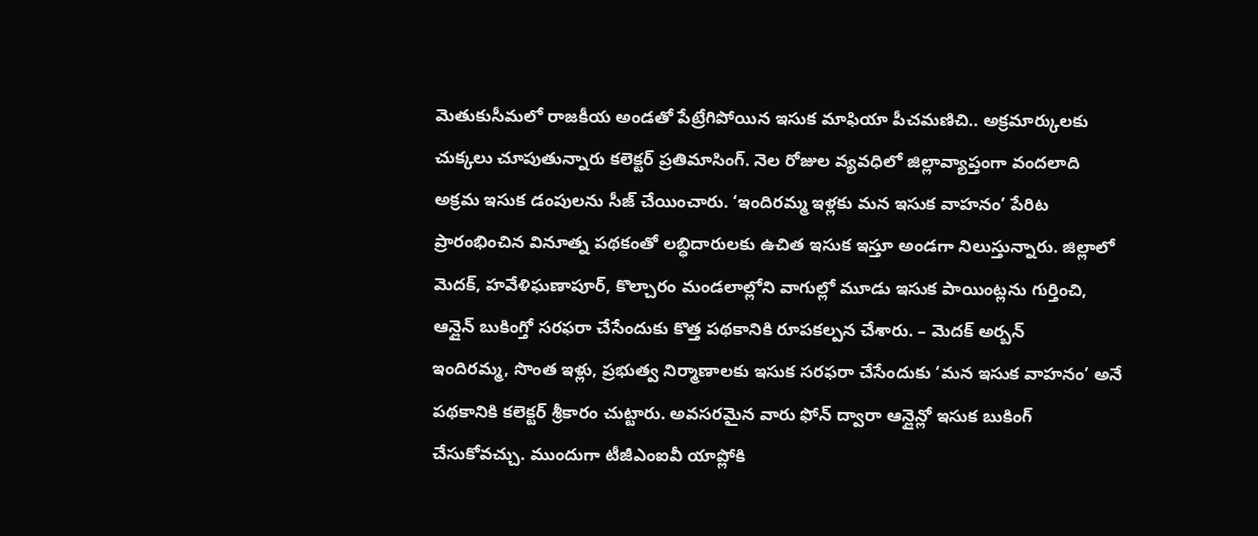మెతుకుసీమలో రాజకీయ అండతో పేట్రేగిపోయిన ఇసుక మాఫియా పీచమణిచి.. అక్రమార్కులకు చుక్కలు చూపుతున్నారు కలెక్టర్ ప్రతిమాసింగ్. నెల రోజుల వ్యవధిలో జిల్లావ్యాప్తంగా వందలాది అక్రమ ఇసుక డంపులను సీజ్ చేయించారు. ‘ఇందిరమ్మ ఇళ్లకు మన ఇసుక వాహనం’ పేరిట ప్రారంభించిన వినూత్న పథకంతో లబ్ధిదారులకు ఉచిత ఇసుక ఇస్తూ అండగా నిలుస్తున్నారు. జిల్లాలో మెదక్, హవేళిఘణాపూర్, కొల్చారం మండలాల్లోని వాగుల్లో మూడు ఇసుక పాయింట్లను గుర్తించి, ఆన్లైన్ బుకింగ్తో సరఫరా చేసేందుకు కొత్త పథకానికి రూపకల్పన చేశారు. – మెదక్ అర్బన్
ఇందిరమ్మ, సొంత ఇళ్లు, ప్రభుత్వ నిర్మాణాలకు ఇసుక సరఫరా చేసేందుకు ‘మన ఇసుక వాహనం’ అనే పథకానికి కలెక్టర్ శ్రీకారం చుట్టారు. అవసరమైన వారు ఫోన్ ద్వారా ఆన్లైన్లో ఇసుక బుకింగ్ చేసుకోవచ్చు. ముందుగా టీజీఎంఐవీ యాప్లోకి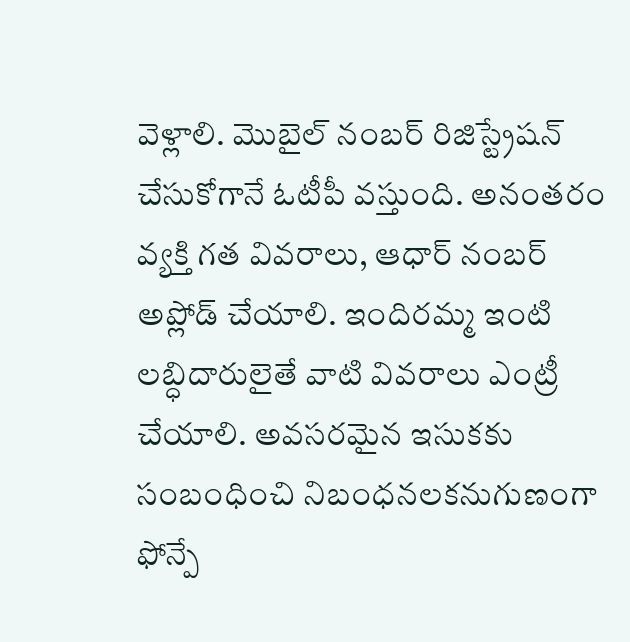వెళ్లాలి. మొబైల్ నంబర్ రిజిస్ట్రేషన్ చేసుకోగానే ఓటీపీ వస్తుంది. అనంతరం వ్యక్తి గత వివరాలు, ఆధార్ నంబర్ అప్లోడ్ చేయాలి. ఇందిరమ్మ ఇంటి లబ్ధిదారులైతే వాటి వివరాలు ఎంట్రీ చేయాలి. అవసరమైన ఇసుకకు సంబంధించి నిబంధనలకనుగుణంగా ఫోన్పే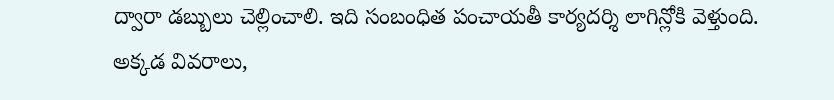ద్వారా డబ్బులు చెల్లించాలి. ఇది సంబంధిత పంచాయతీ కార్యదర్శి లాగిన్లోకి వెళ్తుంది. అక్కడ వివరాలు,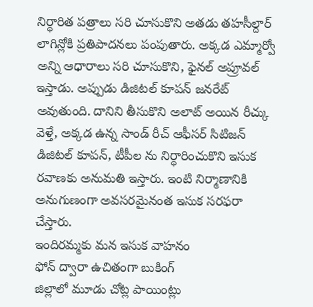నిర్ధారిత పత్రాలు సరి చూసుకొని అతడు తహసీల్దార్ లాగిన్లోకి ప్రతిపాదనలు పంపుతారు. అక్కడ ఎమ్మార్వో అన్ని ఆధారాలు సరి చూసుకొని, ఫైనల్ అప్రూవల్ ఇస్తాడు. అప్పుడు డిజిటల్ కూపన్ జనరేట్ అవుతుంది. దానిని తీసుకొని అలాట్ అయిన రీచ్కు వెళ్తే, అక్కడ ఉన్న సాండ్ రీచ్ ఆఫీసర్ సిటిజన్ డిజిటల్ కూపన్, టీపీల ను నిర్ధారించుకొని ఇసుక రవాణకు అనుమతి ఇస్తారు. ఇంటి నిర్మాణానికి అనుగుణంగా అవసరమైనంత ఇసుక సరఫరా చేస్తారు.
ఇందిరమ్మకు మన ఇసుక వాహనం
ఫోన్ ద్వారా ఉచితంగా బుకింగ్
జిల్లాలో మూడు చోట్ల పాయింట్లు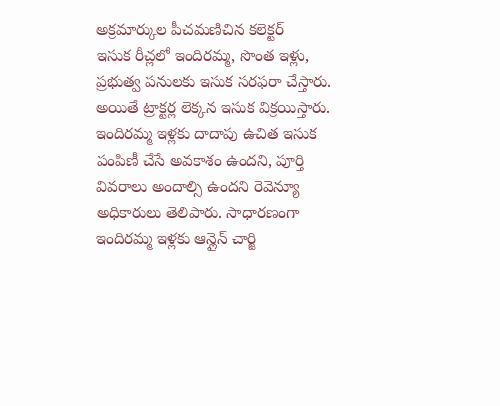అక్రమార్కుల పీచమణిచిన కలెక్టర్
ఇసుక రీచ్లలో ఇందిరమ్మ, సొంత ఇళ్లు, ప్రభుత్వ పనులకు ఇసుక సరఫరా చేస్తారు. అయితే ట్రాక్టర్ల లెక్కన ఇసుక విక్రయిస్తారు. ఇందిరమ్మ ఇళ్లకు దాదాపు ఉచిత ఇసుక పంపిణీ చేసే అవకాశం ఉందని, పూర్తి వివరాలు అందాల్సి ఉందని రెవెన్యూ అధికారులు తెలిపారు. సాధారణంగా ఇందిరమ్మ ఇళ్లకు ఆన్లైన్ చార్జి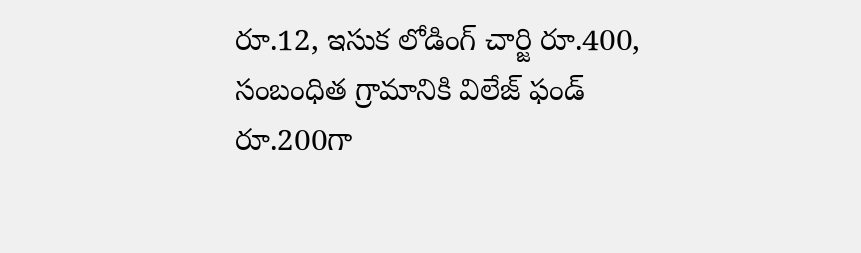రూ.12, ఇసుక లోడింగ్ చార్జి రూ.400, సంబంధిత గ్రామానికి విలేజ్ ఫండ్ రూ.200గా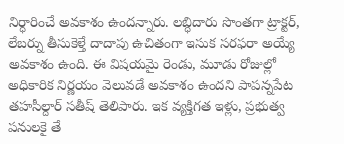నిర్ధారించే అవకాశం ఉందన్నారు. లబ్ధిదారు సొంతగా ట్రాక్టర్, లేబర్ను తీసుకెళ్తే దాదాపు ఉచితంగా ఇసుక సరఫరా అయ్యే అవకాశం ఉంది. ఈ విషయమై రెండు, మూడు రోజుల్లో అధికారిక నిర్ణయం వెలువడే అవకాశం ఉందని పాపన్నపేట తహసీల్దార్ సతీష్ తెలిపారు. ఇక వ్యక్తిగత ఇళ్లు, ప్రభుత్వ పనులకై తే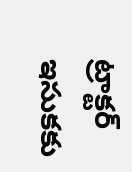ట్రాక్టర్ ఇసుకకు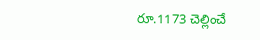రూ.1173 చెల్లించే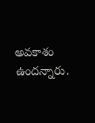అవకాశం ఉందన్నారు.